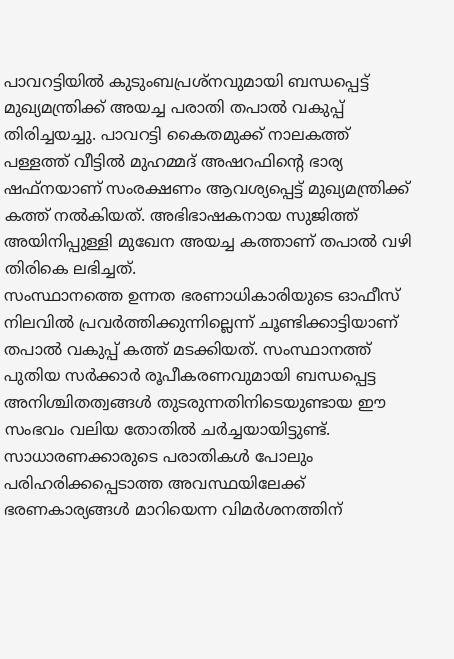പാവറട്ടിയിൽ കുടുംബപ്രശ്നവുമായി ബന്ധപ്പെട്ട് മുഖ്യമന്ത്രിക്ക് അയച്ച പരാതി തപാൽ വകുപ്പ് തിരിച്ചയച്ചു. പാവറട്ടി കൈതമുക്ക് നാലകത്ത് പള്ളത്ത് വീട്ടിൽ മുഹമ്മദ് അഷറഫിന്റെ ഭാര്യ ഷഫ്നയാണ് സംരക്ഷണം ആവശ്യപ്പെട്ട് മുഖ്യമന്ത്രിക്ക് കത്ത് നൽകിയത്. അഭിഭാഷകനായ സുജിത്ത് അയിനിപ്പുള്ളി മുഖേന അയച്ച കത്താണ് തപാൽ വഴി തിരികെ ലഭിച്ചത്.
സംസ്ഥാനത്തെ ഉന്നത ഭരണാധികാരിയുടെ ഓഫീസ് നിലവിൽ പ്രവർത്തിക്കുന്നില്ലെന്ന് ചൂണ്ടിക്കാട്ടിയാണ് തപാൽ വകുപ്പ് കത്ത് മടക്കിയത്. സംസ്ഥാനത്ത് പുതിയ സർക്കാർ രൂപീകരണവുമായി ബന്ധപ്പെട്ട അനിശ്ചിതത്വങ്ങൾ തുടരുന്നതിനിടെയുണ്ടായ ഈ സംഭവം വലിയ തോതിൽ ചർച്ചയായിട്ടുണ്ട്. സാധാരണക്കാരുടെ പരാതികൾ പോലും പരിഹരിക്കപ്പെടാത്ത അവസ്ഥയിലേക്ക് ഭരണകാര്യങ്ങൾ മാറിയെന്ന വിമർശനത്തിന്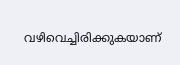വഴിവെച്ചിരിക്കുകയാണ്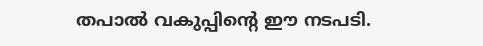തപാൽ വകുപ്പിന്റെ ഈ നടപടി.